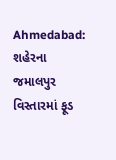Ahmedabad: શહેરના જમાલપુર વિસ્તારમાં ફૂડ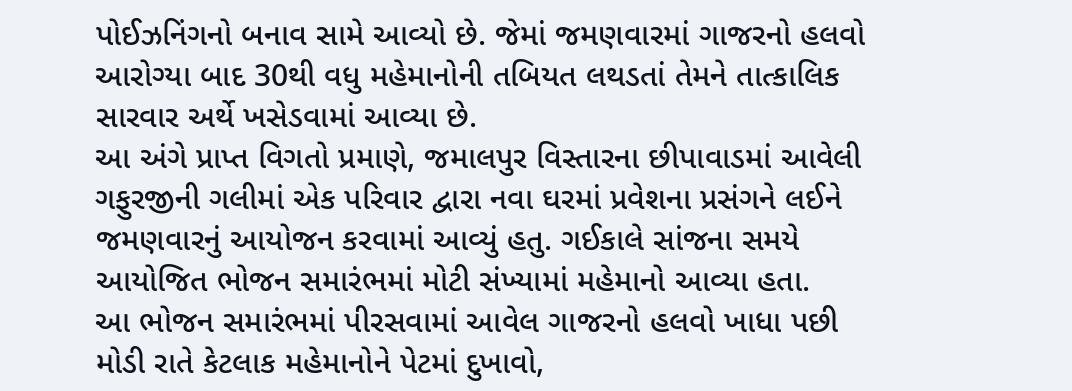પોઈઝનિંગનો બનાવ સામે આવ્યો છે. જેમાં જમણવારમાં ગાજરનો હલવો આરોગ્યા બાદ 30થી વધુ મહેમાનોની તબિયત લથડતાં તેમને તાત્કાલિક સારવાર અર્થે ખસેડવામાં આવ્યા છે.
આ અંગે પ્રાપ્ત વિગતો પ્રમાણે, જમાલપુર વિસ્તારના છીપાવાડમાં આવેલી ગફુરજીની ગલીમાં એક પરિવાર દ્વારા નવા ઘરમાં પ્રવેશના પ્રસંગને લઈને જમણવારનું આયોજન કરવામાં આવ્યું હતુ. ગઈકાલે સાંજના સમયે આયોજિત ભોજન સમારંભમાં મોટી સંખ્યામાં મહેમાનો આવ્યા હતા.
આ ભોજન સમારંભમાં પીરસવામાં આવેલ ગાજરનો હલવો ખાધા પછી મોડી રાતે કેટલાક મહેમાનોને પેટમાં દુખાવો,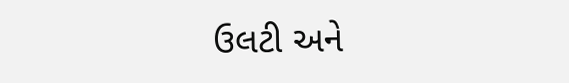ઉલટી અને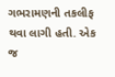ગભરામણની તકલીફ થવા લાગી હતી. એક જ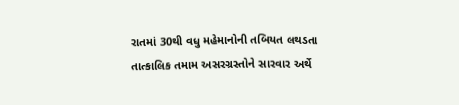રાતમાં 30થી વધુ મહેમાનોની તબિયત લથડતા તાત્કાલિક તમામ અસરગ્રસ્તોને સારવાર અર્થે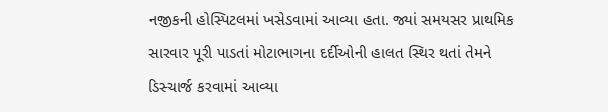નજીકની હોસ્પિટલમાં ખસેડવામાં આવ્યા હતા. જ્યાં સમયસર પ્રાથમિક સારવાર પૂરી પાડતાં મોટાભાગના દર્દીઓની હાલત સ્થિર થતાં તેમને ડિસ્ચાર્જ કરવામાં આવ્યા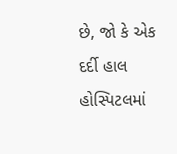છે, જો કે એક દર્દી હાલ હોસ્પિટલમાં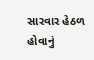સારવાર હેઠળ હોવાનું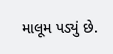માલૂમ પડ્યું છે.